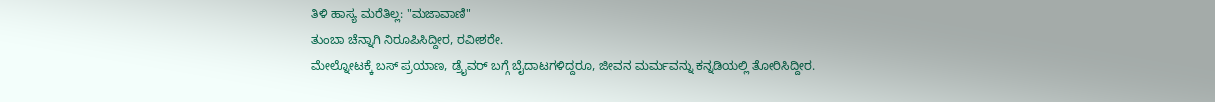ತಿಳಿ ಹಾಸ್ಯ ಮರೆತಿಲ್ಲ: "ಮಜಾವಾಣಿ"
ತುಂಬಾ ಚೆನ್ನಾಗಿ ನಿರೂಪಿಸಿದ್ದೀರ, ರವೀಶರೇ.
ಮೇಲ್ನೋಟಕ್ಕೆ ಬಸ್ ಪ್ರಯಾಣ, ಡ್ರೈವರ್ ಬಗ್ಗೆ ಬೈದಾಟಗಳಿದ್ದರೂ, ಜೀವನ ಮರ್ಮವನ್ನು ಕನ್ನಡಿಯಲ್ಲಿ ತೋರಿಸಿದ್ದೀರ.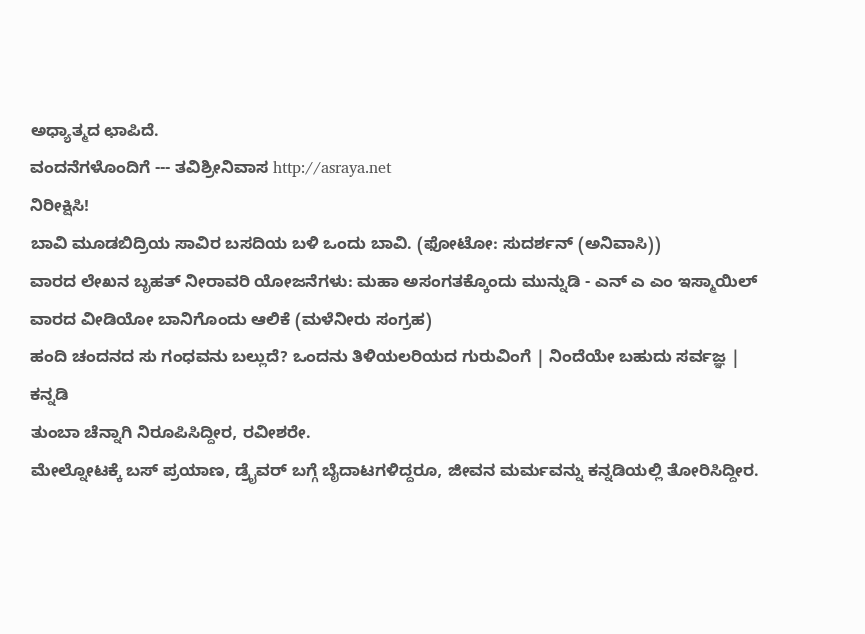ಅಧ್ಯಾತ್ಮದ ಛಾಪಿದೆ.
ವಂದನೆಗಳೊಂದಿಗೆ --- ತವಿಶ್ರೀನಿವಾಸ http://asraya.net
ನಿರೀಕ್ಷಿಸಿ!
ಬಾವಿ ಮೂಡಬಿದ್ರಿಯ ಸಾವಿರ ಬಸದಿಯ ಬಳಿ ಒಂದು ಬಾವಿ. (ಫೋಟೋ: ಸುದರ್ಶನ್ (ಅನಿವಾಸಿ))
ವಾರದ ಲೇಖನ ಬೃಹತ್ ನೀರಾವರಿ ಯೋಜನೆಗಳು: ಮಹಾ ಅಸಂಗತಕ್ಕೊಂದು ಮುನ್ನುಡಿ - ಎನ್ ಎ ಎಂ ಇಸ್ಮಾಯಿಲ್
ವಾರದ ವೀಡಿಯೋ ಬಾನಿಗೊಂದು ಆಲಿಕೆ (ಮಳೆನೀರು ಸಂಗ್ರಹ)
ಹಂದಿ ಚಂದನದ ಸು ಗಂಧವನು ಬಲ್ಲುದೆ? ಒಂದನು ತಿಳಿಯಲರಿಯದ ಗುರುವಿಂಗೆ | ನಿಂದೆಯೇ ಬಹುದು ಸರ್ವಜ್ಞ |
ಕನ್ನಡಿ
ತುಂಬಾ ಚೆನ್ನಾಗಿ ನಿರೂಪಿಸಿದ್ದೀರ, ರವೀಶರೇ.
ಮೇಲ್ನೋಟಕ್ಕೆ ಬಸ್ ಪ್ರಯಾಣ, ಡ್ರೈವರ್ ಬಗ್ಗೆ ಬೈದಾಟಗಳಿದ್ದರೂ, ಜೀವನ ಮರ್ಮವನ್ನು ಕನ್ನಡಿಯಲ್ಲಿ ತೋರಿಸಿದ್ದೀರ.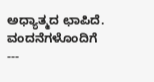ಅಧ್ಯಾತ್ಮದ ಛಾಪಿದೆ.
ವಂದನೆಗಳೊಂದಿಗೆ
---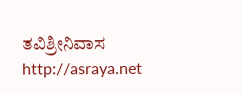ತವಿಶ್ರೀನಿವಾಸ
http://asraya.net